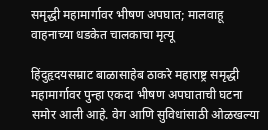समृद्धी महामार्गावर भीषण अपघात; मालवाहू वाहनाच्या धडकेत चालकाचा मृत्यू

हिंदुहृदयसम्राट बाळासाहेब ठाकरे महाराष्ट्र समृद्धी महामार्गावर पुन्हा एकदा भीषण अपघाताची घटना समोर आली आहे. वेग आणि सुविधांसाठी ओळखल्या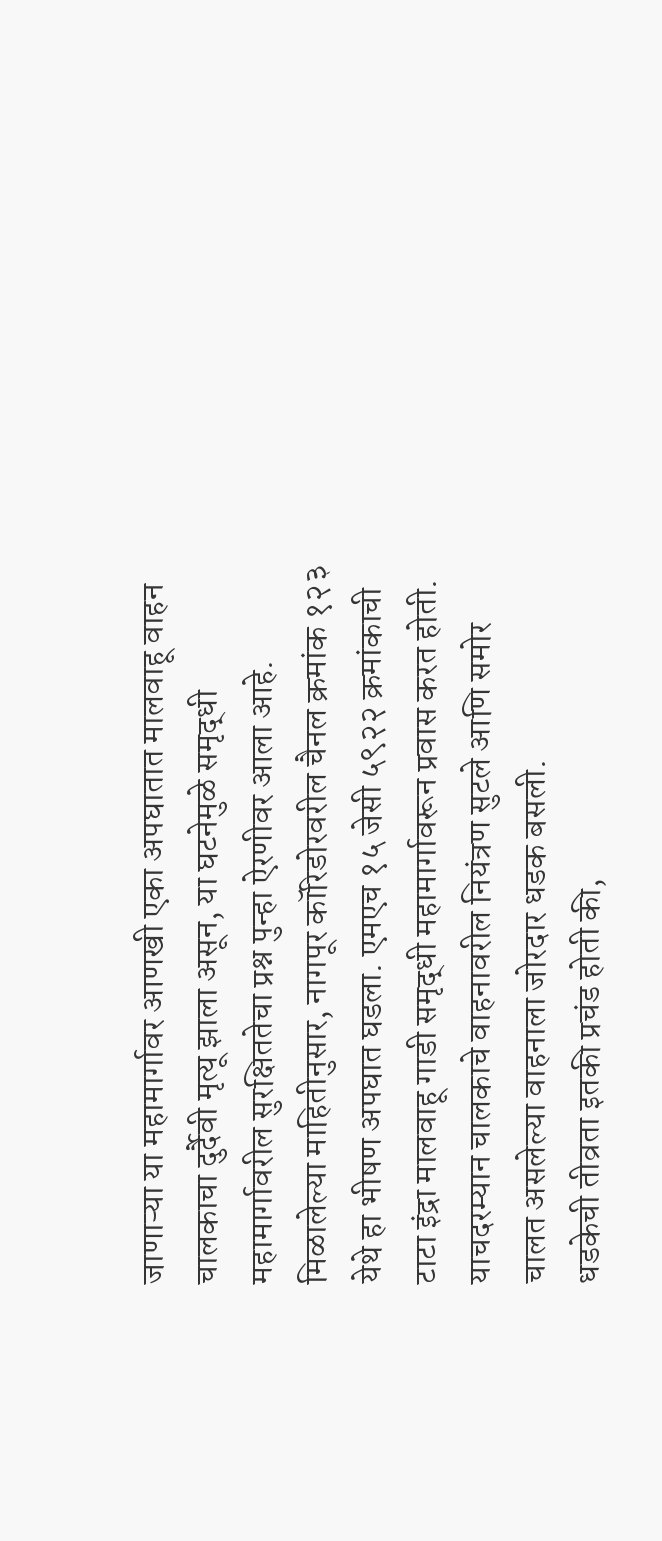जाणाऱ्या या महामार्गावर आणखी एका अपघातात मालवाहू वाहन चालकाचा दुर्दैवी मृत्यू झाला असून, या घटनेमुळे समृद्धी महामार्गावरील सुरक्षिततेचा प्रश्न पुन्हा ऐरणीवर आला आहे.
मिळालेल्या माहितीनुसार, नागपूर कॉरिडोरवरील चैनल क्रमांक १२३ येथे हा भीषण अपघात घडला. एमएच १५ जेसी ५९२२ क्रमांकाची टाटा इंद्रा मालवाहू गाडी समृद्धी महामार्गावरून प्रवास करत होती. याचदरम्यान चालकाचे वाहनावरील नियंत्रण सुटले आणि समोर चालत असलेल्या वाहनाला जोरदार धडक बसली.
धडकेची तीव्रता इतकी प्रचंड होती की,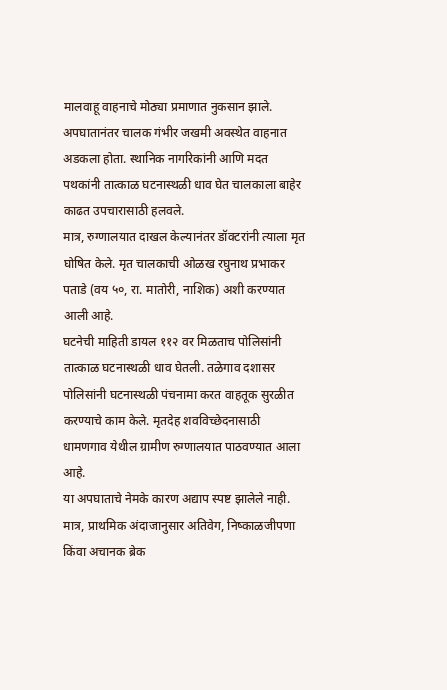मालवाहू वाहनाचे मोठ्या प्रमाणात नुकसान झाले. अपघातानंतर चालक गंभीर जखमी अवस्थेत वाहनात अडकला होता. स्थानिक नागरिकांनी आणि मदत पथकांनी तात्काळ घटनास्थळी धाव घेत चालकाला बाहेर काढत उपचारासाठी हलवले.
मात्र, रुग्णालयात दाखल केल्यानंतर डॉक्टरांनी त्याला मृत घोषित केले. मृत चालकाची ओळख रघुनाथ प्रभाकर पताडे (वय ५०, रा. मातोरी, नाशिक) अशी करण्यात आली आहे.
घटनेची माहिती डायल ११२ वर मिळताच पोलिसांनी तात्काळ घटनास्थळी धाव घेतली. तळेगाव दशासर पोलिसांनी घटनास्थळी पंचनामा करत वाहतूक सुरळीत करण्याचे काम केले. मृतदेह शवविच्छेदनासाठी धामणगाव येथील ग्रामीण रुग्णालयात पाठवण्यात आला आहे.
या अपघाताचे नेमके कारण अद्याप स्पष्ट झालेले नाही. मात्र, प्राथमिक अंदाजानुसार अतिवेग, निष्काळजीपणा किंवा अचानक ब्रेक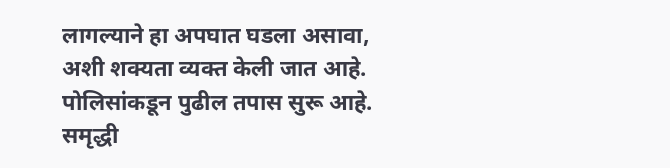लागल्याने हा अपघात घडला असावा, अशी शक्यता व्यक्त केली जात आहे. पोलिसांकडून पुढील तपास सुरू आहे.
समृद्धी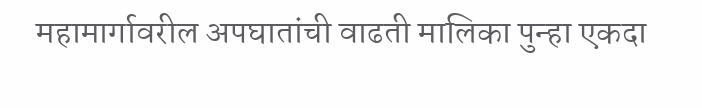महामार्गावरील अपघातांची वाढती मालिका पुन्हा एकदा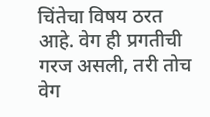चिंतेचा विषय ठरत आहे. वेग ही प्रगतीची गरज असली, तरी तोच वेग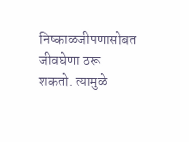निष्काळजीपणासोबत जीवघेणा ठरू शकतो. त्यामुळे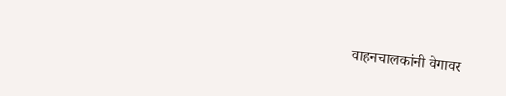वाहनचालकांनी वेगावर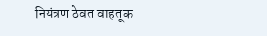नियंत्रण ठेवत वाहतूक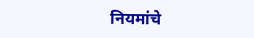नियमांचे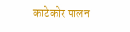काटेकोर पालन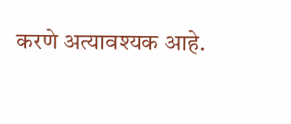करणे अत्यावश्यक आहे.